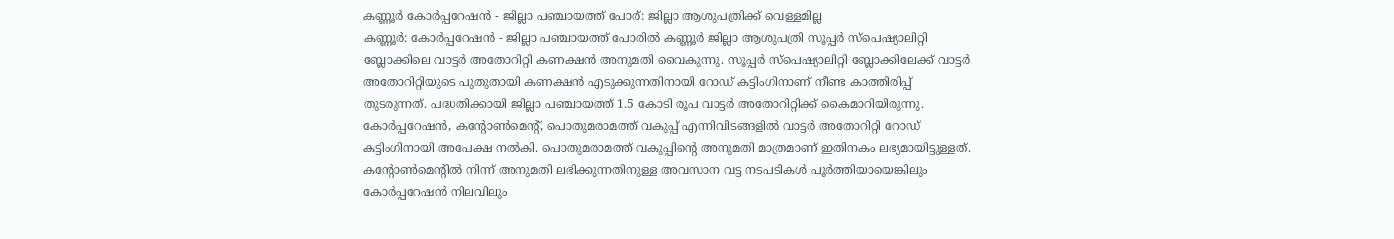കണ്ണൂർ കോർപ്പറേഷൻ - ജില്ലാ പഞ്ചായത്ത് പോര്: ജില്ലാ ആശുപത്രിക്ക് വെള്ളമില്ല
കണ്ണൂർ: കോർപ്പറേഷൻ - ജില്ലാ പഞ്ചായത്ത് പോരിൽ കണ്ണൂർ ജില്ലാ ആശുപത്രി സൂപ്പർ സ്പെഷ്യാലിറ്റി ബ്ലോക്കിലെ വാട്ടർ അതോറിറ്റി കണക്ഷൻ അനുമതി വൈകുന്നു. സൂപ്പർ സ്പെഷ്യാലിറ്റി ബ്ലോക്കിലേക്ക് വാട്ടർ അതോറിറ്റിയുടെ പുതുതായി കണക്ഷൻ എടുക്കുന്നതിനായി റോഡ് കട്ടിംഗിനാണ് നീണ്ട കാത്തിരിപ്പ് തുടരുന്നത്. പദ്ധതിക്കായി ജില്ലാ പഞ്ചായത്ത് 1.5 കോടി രൂപ വാട്ടർ അതോറിറ്റിക്ക് കൈമാറിയിരുന്നു. കോർപ്പറേഷൻ, കന്റോൺമെന്റ്, പൊതുമരാമത്ത് വകുപ്പ് എന്നിവിടങ്ങളിൽ വാട്ടർ അതോറിറ്റി റോഡ് കട്ടിംഗിനായി അപേക്ഷ നൽകി. പൊതുമരാമത്ത് വകുപ്പിന്റെ അനുമതി മാത്രമാണ് ഇതിനകം ലഭ്യമായിട്ടുള്ളത്. കന്റോൺമെന്റിൽ നിന്ന് അനുമതി ലഭിക്കുന്നതിനുള്ള അവസാന വട്ട നടപടികൾ പൂർത്തിയായെങ്കിലും കോർപ്പറേഷൻ നിലവിലും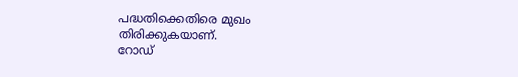പദ്ധതിക്കെതിരെ മുഖം തിരിക്കുകയാണ്.
റോഡ്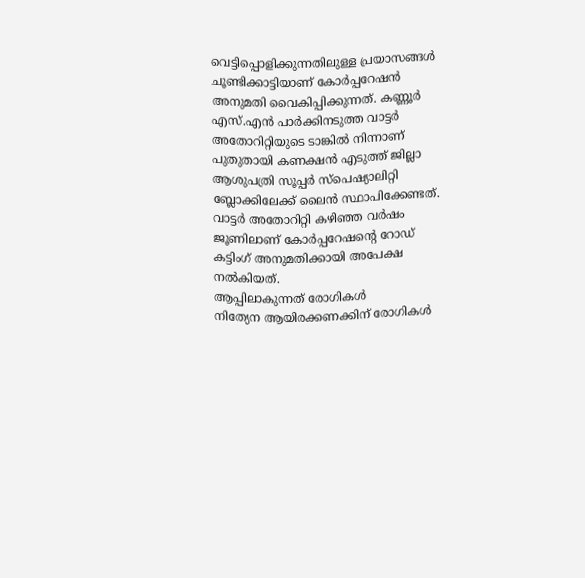വെട്ടിപ്പൊളിക്കുന്നതിലുള്ള പ്രയാസങ്ങൾ ചൂണ്ടിക്കാട്ടിയാണ് കോർപ്പറേഷൻ അനുമതി വൈകിപ്പിക്കുന്നത്. കണ്ണൂർ എസ്.എൻ പാർക്കിനടുത്ത വാട്ടർ അതോറിറ്റിയുടെ ടാങ്കിൽ നിന്നാണ് പുതുതായി കണക്ഷൻ എടുത്ത് ജില്ലാ ആശുപത്രി സൂപ്പർ സ്പെഷ്യാലിറ്റി ബ്ലോക്കിലേക്ക് ലൈൻ സ്ഥാപിക്കേണ്ടത്. വാട്ടർ അതോറിറ്റി കഴിഞ്ഞ വർഷം ജൂണിലാണ് കോർപ്പറേഷന്റെ റോഡ് കട്ടിംഗ് അനുമതിക്കായി അപേക്ഷ നൽകിയത്.
ആപ്പിലാകുന്നത് രോഗികൾ
നിത്യേന ആയിരക്കണക്കിന് രോഗികൾ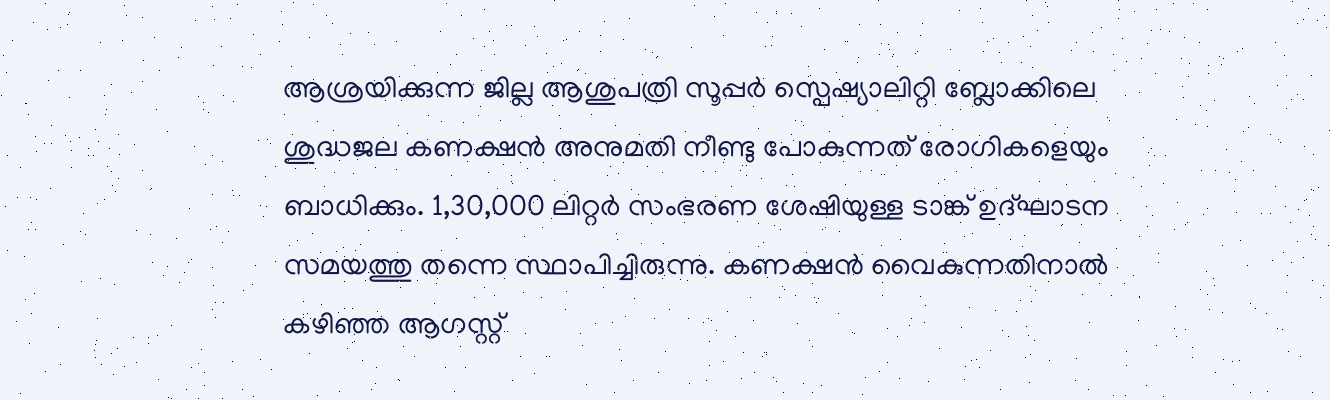ആശ്രയിക്കുന്ന ജില്ല ആശുപത്രി സൂപ്പർ സ്പെഷ്യാലിറ്റി ബ്ലോക്കിലെ ശുദ്ധജല കണക്ഷൻ അനുമതി നീണ്ടു പോകുന്നത് രോഗികളെയും ബാധിക്കും. 1,30,000 ലിറ്റർ സംഭരണ ശേഷിയുള്ള ടാങ്ക് ഉദ്ഘാടന സമയത്തു തന്നെ സ്ഥാപിച്ചിരുന്നു. കണക്ഷൻ വൈകുന്നതിനാൽ കഴിഞ്ഞ ആഗസ്റ്റ്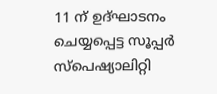11 ന് ഉദ്ഘാടനം ചെയ്യപ്പെട്ട സൂപ്പർ സ്പെഷ്യാലിറ്റി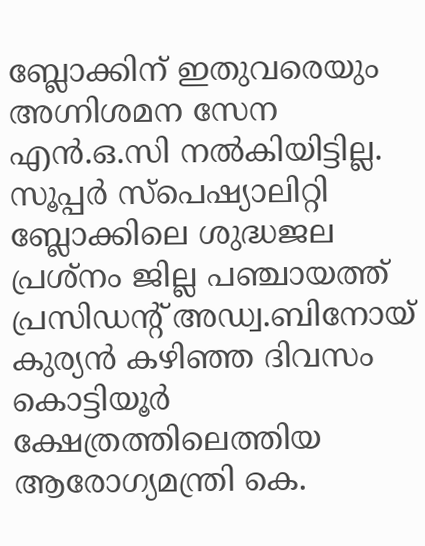ബ്ലോക്കിന് ഇതുവരെയും അഗ്നിശമന സേന എൻ.ഒ.സി നൽകിയിട്ടില്ല. സൂപ്പർ സ്പെഷ്യാലിറ്റി ബ്ലോക്കിലെ ശുദ്ധജല പ്രശ്നം ജില്ല പഞ്ചായത്ത് പ്രസിഡന്റ് അഡ്വ.ബിനോയ് കുര്യൻ കഴിഞ്ഞ ദിവസം കൊട്ടിയൂർ ക്ഷേത്രത്തിലെത്തിയ ആരോഗ്യമന്ത്രി കെ.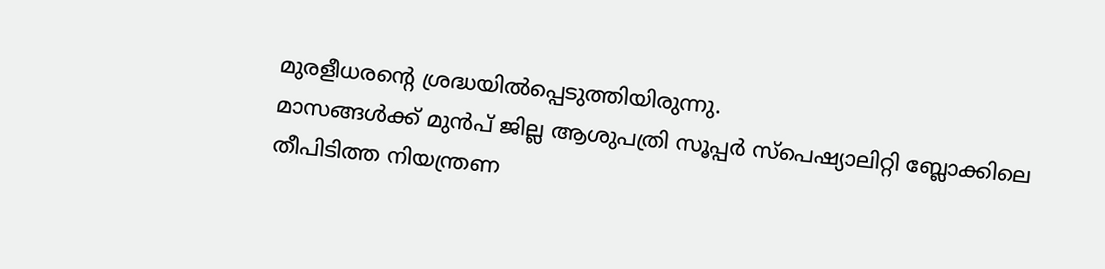മുരളീധരന്റെ ശ്രദ്ധയിൽപ്പെടുത്തിയിരുന്നു.
മാസങ്ങൾക്ക് മുൻപ് ജില്ല ആശുപത്രി സൂപ്പർ സ്പെഷ്യാലിറ്റി ബ്ലോക്കിലെ തീപിടിത്ത നിയന്ത്രണ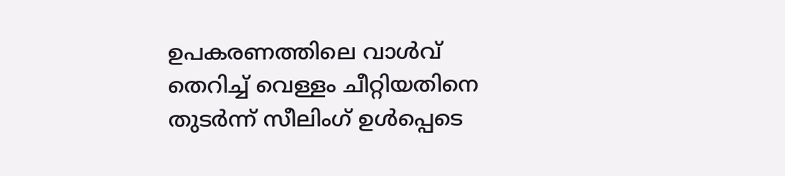ഉപകരണത്തിലെ വാൾവ് തെറിച്ച് വെള്ളം ചീറ്റിയതിനെ തുടർന്ന് സീലിംഗ് ഉൾപ്പെടെ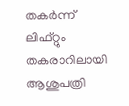തകർന്ന് ലിഫ്റ്റും തകരാറിലായി ആശുപത്രി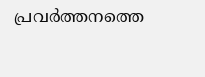പ്രവർത്തനത്തെ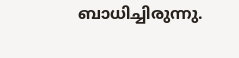ബാധിച്ചിരുന്നു.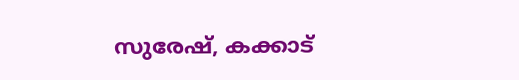സുരേഷ്, കക്കാട്